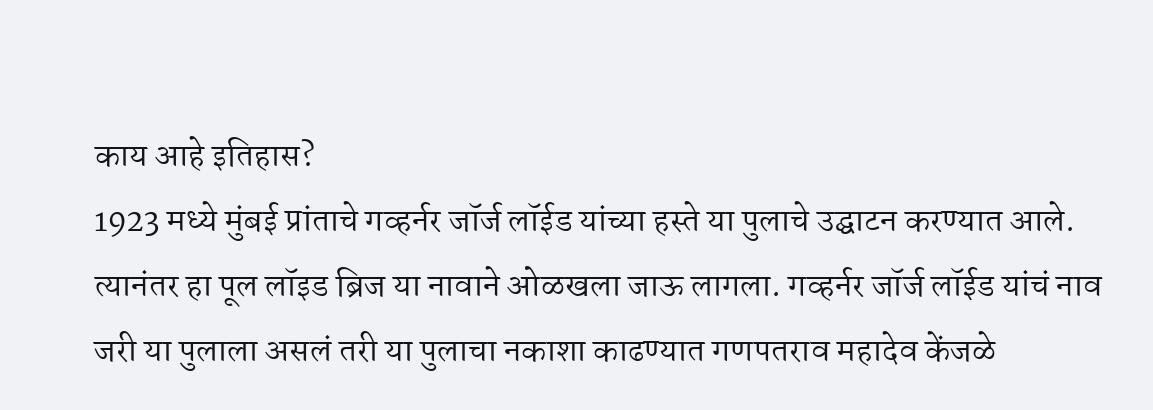काय आहे इतिहास?
1923 मध्ये मुंबई प्रांताचे गव्हर्नर जॉर्ज लॉईड यांच्या हस्ते या पुलाचे उद्घाटन करण्यात आले. त्यानंतर हा पूल लॉइड ब्रिज या नावाने ओळखला जाऊ लागला. गव्हर्नर जॉर्ज लॉईड यांचं नाव जरी या पुलाला असलं तरी या पुलाचा नकाशा काढण्यात गणपतराव महादेव केंजळे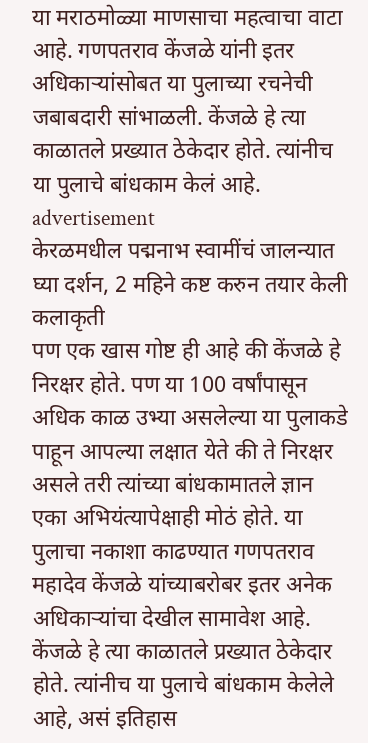या मराठमोळ्या माणसाचा महत्वाचा वाटा आहे. गणपतराव केंजळे यांनी इतर अधिकाऱ्यांसोबत या पुलाच्या रचनेची जबाबदारी सांभाळली. केंजळे हे त्या काळातले प्रख्यात ठेकेदार होते. त्यांनीच या पुलाचे बांधकाम केलं आहे.
advertisement
केरळमधील पद्मनाभ स्वामींचं जालन्यात घ्या दर्शन, 2 महिने कष्ट करुन तयार केली कलाकृती
पण एक खास गोष्ट ही आहे की केंजळे हे निरक्षर होते. पण या 100 वर्षांपासून अधिक काळ उभ्या असलेल्या या पुलाकडे पाहून आपल्या लक्षात येते की ते निरक्षर असले तरी त्यांच्या बांधकामातले ज्ञान एका अभियंत्यापेक्षाही मोठं होते. या पुलाचा नकाशा काढण्यात गणपतराव महादेव केंजळे यांच्याबरोबर इतर अनेक अधिकाऱ्यांचा देखील सामावेश आहे. केंजळे हे त्या काळातले प्रख्यात ठेकेदार होते. त्यांनीच या पुलाचे बांधकाम केलेले आहे, असं इतिहास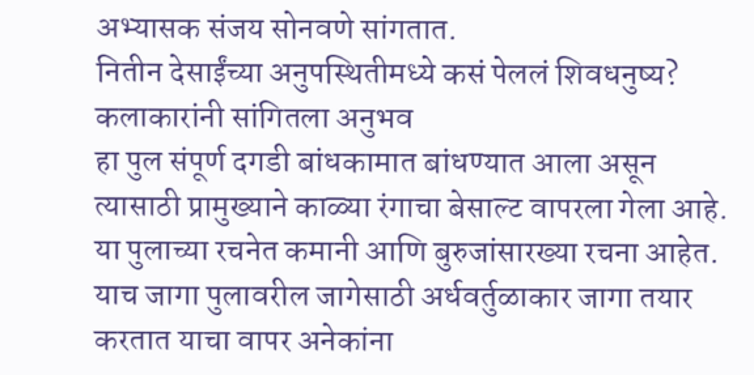अभ्यासक संजय सोनवणे सांगतात.
नितीन देसाईंच्या अनुपस्थितीमध्ये कसं पेललं शिवधनुष्य? कलाकारांनी सांगितला अनुभव
हा पुल संपूर्ण दगडी बांधकामात बांधण्यात आला असून त्यासाठी प्रामुख्याने काळ्या रंगाचा बेसाल्ट वापरला गेला आहे. या पुलाच्या रचनेत कमानी आणि बुरुजांसारख्या रचना आहेत. याच जागा पुलावरील जागेसाठी अर्धवर्तुळाकार जागा तयार करतात याचा वापर अनेकांना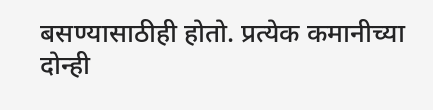बसण्यासाठीही होतो. प्रत्येक कमानीच्या दोन्ही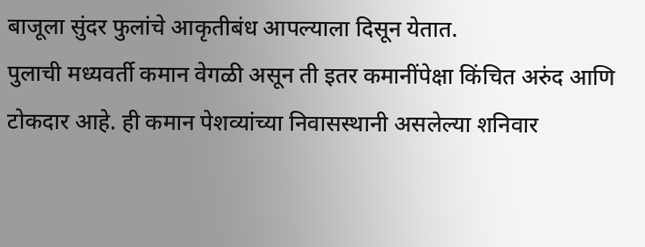बाजूला सुंदर फुलांचे आकृतीबंध आपल्याला दिसून येतात.
पुलाची मध्यवर्ती कमान वेगळी असून ती इतर कमानींपेक्षा किंचित अरुंद आणि टोकदार आहे. ही कमान पेशव्यांच्या निवासस्थानी असलेल्या शनिवार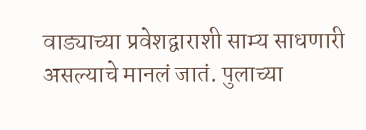वाड्याच्या प्रवेशद्वाराशी साम्य साधणारी असल्याचे मानलं जातं. पुलाच्या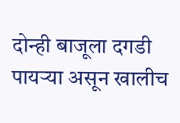दोन्ही बाजूला दगडी पायऱ्या असून खालीच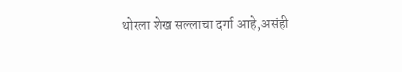थोरला शेख सल्लाचा दर्गा आहे,असंही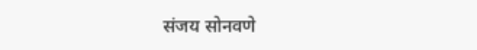संजय सोनवणे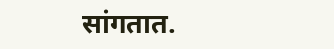सांगतात.